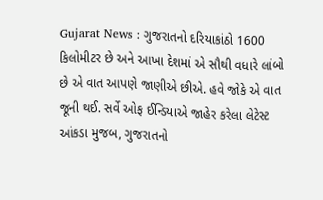Gujarat News : ગુજરાતનો દરિયાકાંઠો 1600 કિલોમીટર છે અને આખા દેશમાં એ સૌથી વધારે લાંબો છે એ વાત આપણે જાણીએ છીએ. હવે જોકે એ વાત જૂની થઈ. સર્વે ઓફ ઈન્ડિયાએ જાહેર કરેલા લેટેસ્ટ આંકડા મુજબ, ગુજરાતનો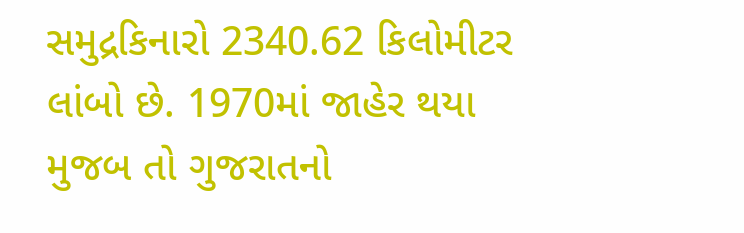સમુદ્રકિનારો 2340.62 કિલોમીટર લાંબો છે. 1970માં જાહેર થયા મુજબ તો ગુજરાતનો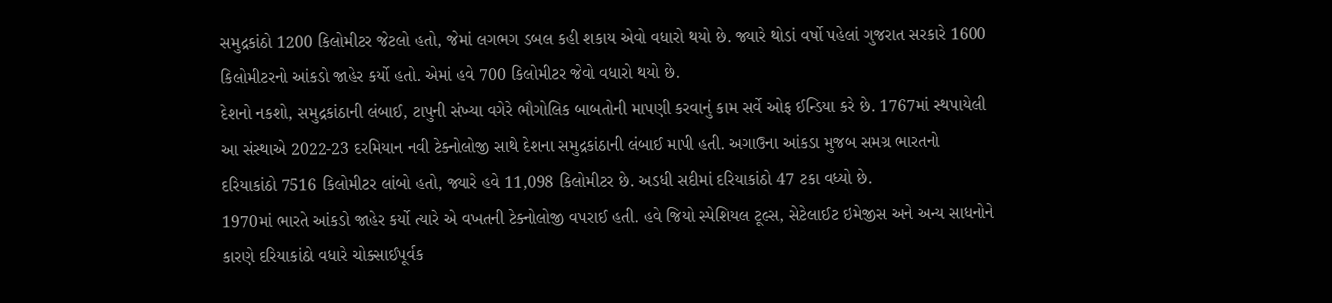સમુદ્રકાંઠો 1200 કિલોમીટર જેટલો હતો, જેમાં લગભગ ડબલ કહી શકાય એવો વધારો થયો છે. જ્યારે થોડાં વર્ષો પહેલાં ગુજરાત સરકારે 1600 કિલોમીટરનો આંકડો જાહેર કર્યો હતો. એમાં હવે 700 કિલોમીટર જેવો વધારો થયો છે.
દેશનો નકશો, સમુદ્રકાંઠાની લંબાઈ, ટાપુની સંખ્યા વગેરે ભૌગોલિક બાબતોની માપણી કરવાનું કામ સર્વે ઓફ ઈન્ડિયા કરે છે. 1767માં સ્થપાયેલી આ સંસ્થાએ 2022-23 દરમિયાન નવી ટેક્નોલોજી સાથે દેશના સમુદ્રકાંઠાની લંબાઈ માપી હતી. અગાઉના આંકડા મુજબ સમગ્ર ભારતનો દરિયાકાંઠો 7516 કિલોમીટર લાંબો હતો, જ્યારે હવે 11,098 કિલોમીટર છે. અડધી સદીમાં દરિયાકાંઠો 47 ટકા વધ્યો છે.
1970માં ભારતે આંકડો જાહેર કર્યો ત્યારે એ વખતની ટેક્નોલોજી વપરાઈ હતી. હવે જિયો સ્પેશિયલ ટૂલ્સ, સેટેલાઈટ ઇમેજીસ અને અન્ય સાધનોને કારણે દરિયાકાંઠો વધારે ચોક્સાઈપૂર્વક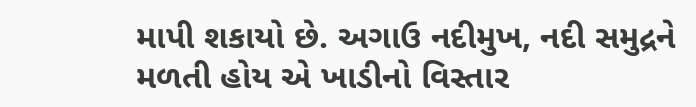માપી શકાયો છે. અગાઉ નદીમુખ, નદી સમુદ્રને મળતી હોય એ ખાડીનો વિસ્તાર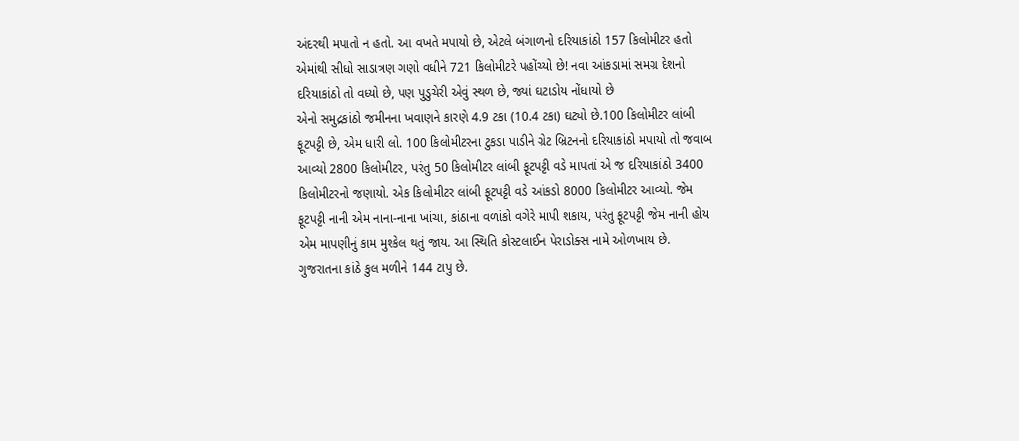અંદરથી મપાતો ન હતો. આ વખતે મપાયો છે, એટલે બંગાળનો દરિયાકાંઠો 157 કિલોમીટર હતો એમાંથી સીધો સાડાત્રણ ગણો વધીને 721 કિલોમીટરે પહોંચ્યો છે! નવા આંકડામાં સમગ્ર દેશનો દરિયાકાંઠો તો વધ્યો છે, પણ પુડુચેરી એવું સ્થળ છે, જ્યાં ઘટાડોય નોંધાયો છે
એનો સમુદ્રકાંઠો જમીનના ખવાણને કારણે 4.9 ટકા (10.4 ટકા) ઘટ્યો છે.100 કિલોમીટર લાંબી ફૂટપટ્ટી છે, એમ ધારી લો. 100 કિલોમીટરના ટુકડા પાડીને ગ્રેટ બ્રિટનનો દરિયાકાંઠો મપાયો તો જવાબ આવ્યો 2800 કિલોમીટર, પરંતુ 50 કિલોમીટર લાંબી ફૂટપટ્ટી વડે માપતાં એ જ દરિયાકાંઠો 3400 કિલોમીટરનો જણાયો. એક કિલોમીટર લાંબી ફૂટપટ્ટી વડે આંકડો 8000 કિલોમીટર આવ્યો. જેમ ફૂટપટ્ટી નાની એમ નાના-નાના ખાંચા, કાંઠાના વળાંકો વગેરે માપી શકાય, પરંતુ ફૂટપટ્ટી જેમ નાની હોય એમ માપણીનું કામ મુશ્કેલ થતું જાય. આ સ્થિતિ કોસ્ટલાઈન પેરાડોક્સ નામે ઓળખાય છે.
ગુજરાતના કાંઠે કુલ મળીને 144 ટાપુ છે.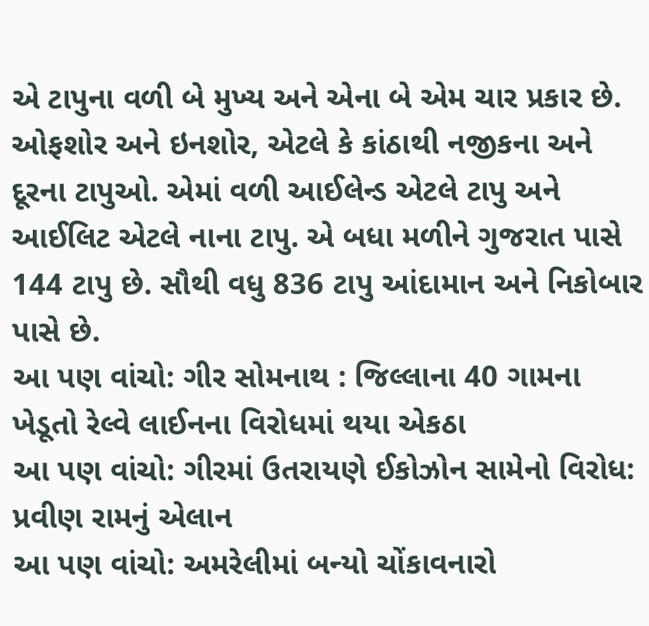એ ટાપુના વળી બે મુખ્ય અને એના બે એમ ચાર પ્રકાર છે. ઓફશોર અને ઇનશોર, એટલે કે કાંઠાથી નજીકના અને દૂરના ટાપુઓ. એમાં વળી આઈલેન્ડ એટલે ટાપુ અને આઈલિટ એટલે નાના ટાપુ. એ બધા મળીને ગુજરાત પાસે 144 ટાપુ છે. સૌથી વધુ 836 ટાપુ આંદામાન અને નિકોબાર પાસે છે.
આ પણ વાંચો: ગીર સોમનાથ : જિલ્લાના 40 ગામના ખેડૂતો રેલ્વે લાઈનના વિરોધમાં થયા એકઠા
આ પણ વાંચો: ગીરમાં ઉતરાયણે ઈકોઝોન સામેનો વિરોધ: પ્રવીણ રામનું એલાન
આ પણ વાંચો: અમરેલીમાં બન્યો ચોંકાવનારો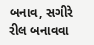બનાવ, સગીરે રીલ બનાવવા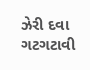ઝેરી દવા ગટગટાવી